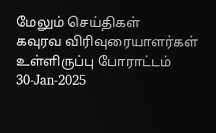மேலும் செய்திகள்
கவுரவ விரிவுரையாளர்கள் உள்ளிருப்பு போராட்டம்
30-Jan-2025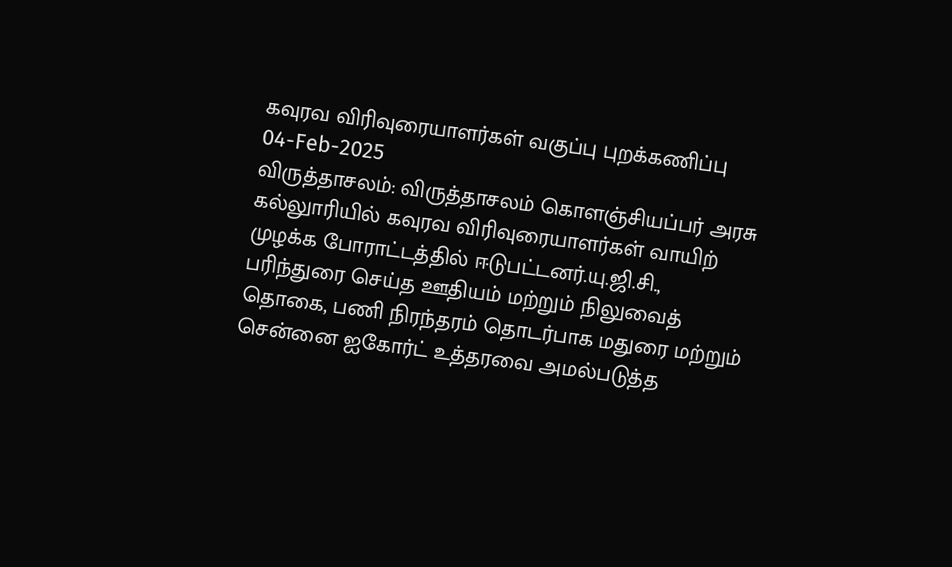கவுரவ விரிவுரையாளர்கள் வகுப்பு புறக்கணிப்பு
04-Feb-2025
விருத்தாசலம்: விருத்தாசலம் கொளஞ்சியப்பர் அரசு கல்லுாரியில் கவுரவ விரிவுரையாளர்கள் வாயிற் முழக்க போராட்டத்தில் ஈடுபட்டனர்.யு.ஜி.சி., பரிந்துரை செய்த ஊதியம் மற்றும் நிலுவைத் தொகை, பணி நிரந்தரம் தொடர்பாக மதுரை மற்றும் சென்னை ஐகோர்ட் உத்தரவை அமல்படுத்த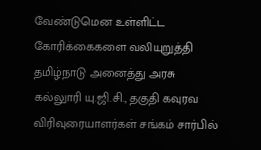வேண்டுமென உள்ளிட்ட கோரிக்கைகளை வலியுறுத்தி தமிழ்நாடு அனைத்து அரசு கல்லுாரி யு.ஜி.சி., தகுதி கவுரவ விரிவுரையாளர்கள் சங்கம் சார்பில்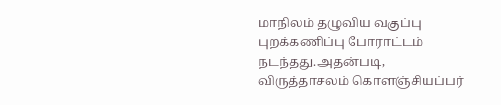மாநிலம் தழுவிய வகுப்பு புறக்கணிப்பு போராட்டம் நடந்தது.அதன்படி, விருத்தாசலம் கொளஞ்சியப்பர்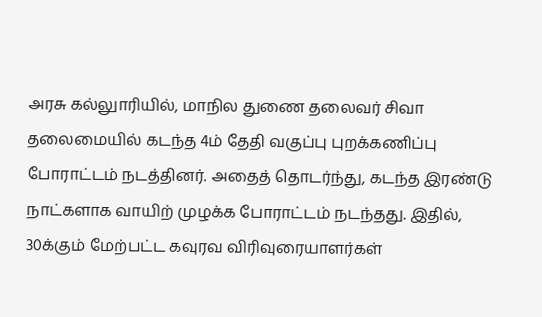அரசு கல்லுாரியில், மாநில துணை தலைவர் சிவா தலைமையில் கடந்த 4ம் தேதி வகுப்பு புறக்கணிப்பு போராட்டம் நடத்தினர். அதைத் தொடர்ந்து, கடந்த இரண்டு நாட்களாக வாயிற் முழக்க போராட்டம் நடந்தது. இதில், 30க்கும் மேற்பட்ட கவுரவ விரிவுரையாளர்கள்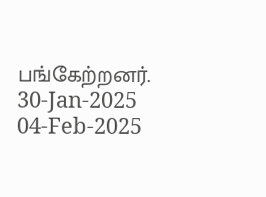பங்கேற்றனர்.
30-Jan-2025
04-Feb-2025